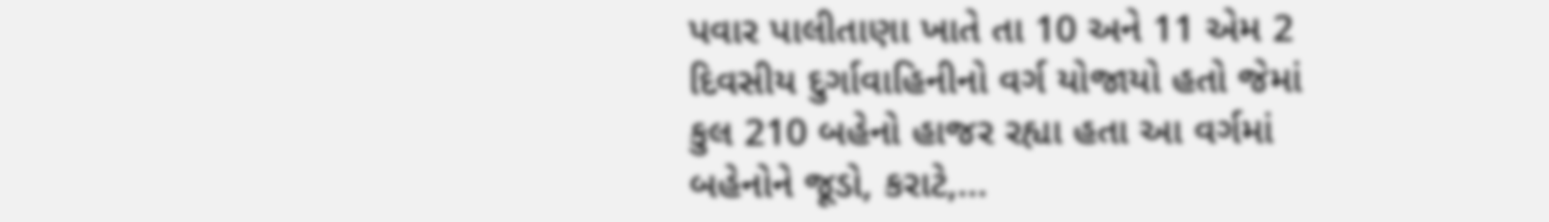પવાર પાલીતાણા ખાતે તા 10 અને 11 એમ 2 દિવસીય દુર્ગાવાહિનીનો વર્ગ યોજાયો હતો જેમાં કુલ 210 બહેનો હાજર રહ્યા હતા આ વર્ગમાં બહેનોને જૂડો, કરાટે,...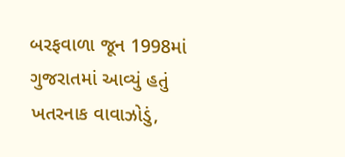બરફવાળા જૂન 1998માં ગુજરાતમાં આવ્યું હતું ખતરનાક વાવાઝોડું,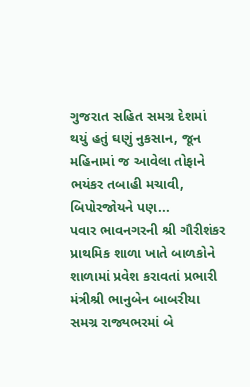ગુજરાત સહિત સમગ્ર દેશમાં થયું હતું ઘણું નુકસાન, જૂન મહિનામાં જ આવેલા તોફાને ભયંકર તબાહી મચાવી, બિપોરજોયને પણ...
પવાર ભાવનગરની શ્રી ગૌરીશંકર પ્રાથમિક શાળા ખાતે બાળકોને શાળામાં પ્રવેશ કરાવતાં પ્રભારી મંત્રીશ્રી ભાનુબેન બાબરીયા સમગ્ર રાજ્યભરમાં બે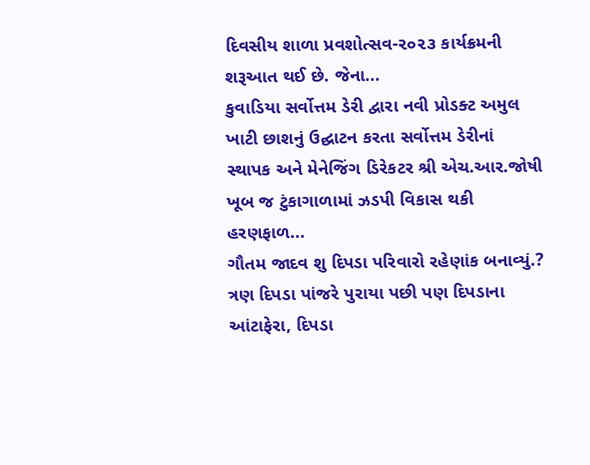દિવસીય શાળા પ્રવશોત્સવ-૨૦૨૩ કાર્યક્રમની શરૂઆત થઈ છે. જેના...
કુવાડિયા સર્વોત્તમ ડેરી દ્વારા નવી પ્રોડક્ટ અમુલ ખાટી છાશનું ઉદ્ઘાટન કરતા સર્વોત્તમ ડેરીનાં સ્થાપક અને મેનેજિંગ ડિરેકટર શ્રી એચ.આર.જોષી ખૂબ જ ટુંકાગાળામાં ઝડપી વિકાસ થકી હરણફાળ...
ગૌતમ જાદવ શુ દિપડા પરિવારો રહેણાંક બનાવ્યું.? ત્રણ દિપડા પાંજરે પુરાયા પછી પણ દિપડાના આંટાફેરા, દિપડા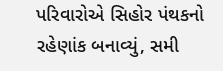પરિવારોએ સિહોર પંથકનો રહેણાંક બનાવ્યું, સમી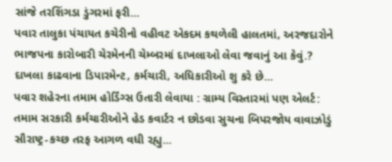સાંજે તરશિંગડા ડુંગરમાં ફરી...
પવાર તાલુકા પંચાયત કચેરીનો વહીવટ એકદમ કથળેલી હાલતમાં, અરજદારોને ભાજપના કારોબારી ચેરમેનની ચેમ્બરમાં દાખલાઓ લેવા જવાનું આ કેવું.? દાખલા કાઢવાના ડિપારમેન્ટ, કર્મચારી, અધિકારીઓ શુ કરે છે...
પવાર શહેરના તમામ હોર્ડિંગ્સ ઉતારી લેવાયા : ગ્રામ્ય વિસ્તારમાં પણ એલર્ટ: તમામ સરકારી કર્મચારીઓને હેડ કવાર્ટર ન છોડવા સુચના બિપરજોય વાવાઝોડું સૌરાષ્ટ્ર-કચ્છ તરફ આગળ વધી રહ્યુ...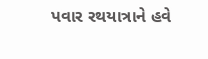પવાર રથયાત્રાને હવે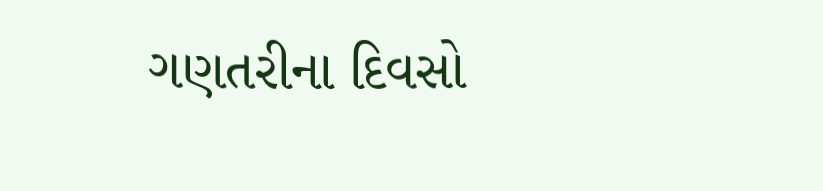ગણતરીના દિવસો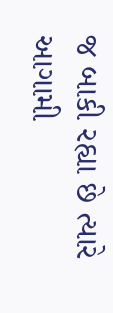જ બાકી રહ્યા છે ત્યારે આગામી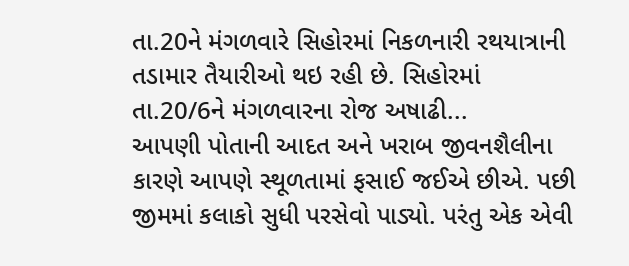તા.20ને મંગળવારે સિહોરમાં નિકળનારી રથયાત્રાની તડામાર તૈયારીઓ થઇ રહી છે. સિહોરમાં તા.20/6ને મંગળવારના રોજ અષાઢી...
આપણી પોતાની આદત અને ખરાબ જીવનશૈલીના કારણે આપણે સ્થૂળતામાં ફસાઈ જઈએ છીએ. પછી જીમમાં કલાકો સુધી પરસેવો પાડ્યો. પરંતુ એક એવી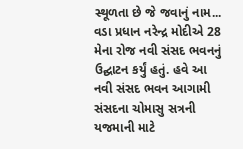સ્થૂળતા છે જે જવાનું નામ...
વડા પ્રધાન નરેન્દ્ર મોદીએ 28 મેના રોજ નવી સંસદ ભવનનું ઉદ્ઘાટન કર્યું હતું. હવે આ નવી સંસદ ભવન આગામી સંસદના ચોમાસુ સત્રની યજમાની માટે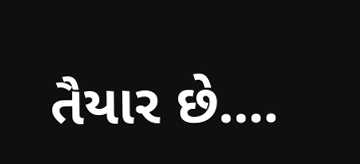તૈયાર છે....